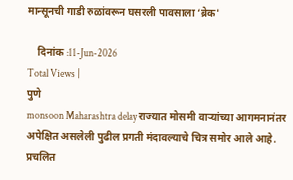मान्सूनची गाडी रुळांवरून घसरली पावसाला ‘ब्रेक'

    दिनांक :11-Jun-2026
Total Views |
पुणे
monsoon Maharashtra delay राज्यात मोसमी वाऱ्यांच्या आगमनानंतर अपेक्षित असलेली पुढील प्रगती मंदावल्याचे चित्र समोर आले आहे. प्रचलित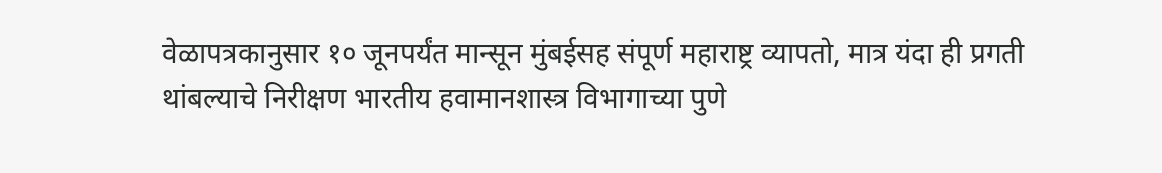वेळापत्रकानुसार १० जूनपर्यंत मान्सून मुंबईसह संपूर्ण महाराष्ट्र व्यापतो, मात्र यंदा ही प्रगती थांबल्याचे निरीक्षण भारतीय हवामानशास्त्र विभागाच्या पुणे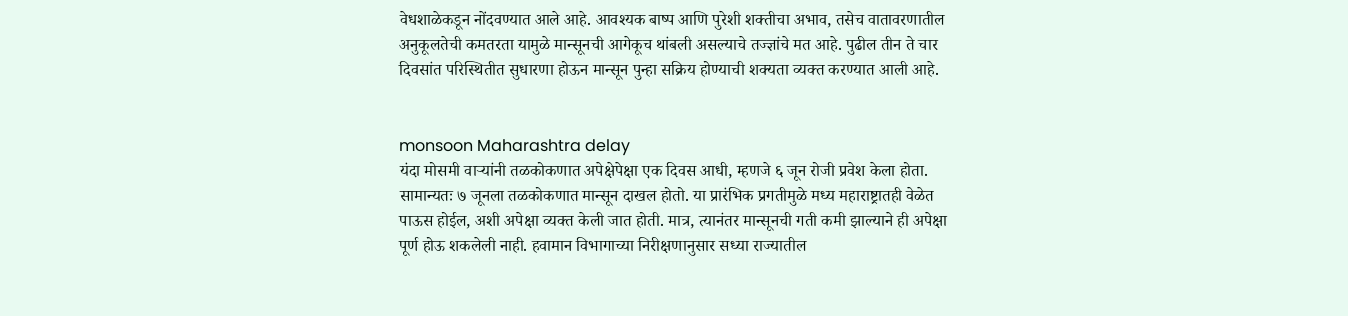वेधशाळेकडून नोंदवण्यात आले आहे. आवश्यक बाष्प आणि पुरेशी शक्तीचा अभाव, तसेच वातावरणातील अनुकूलतेची कमतरता यामुळे मान्सूनची आगेकूच थांबली असल्याचे तज्ज्ञांचे मत आहे. पुढील तीन ते चार दिवसांत परिस्थितीत सुधारणा होऊन मान्सून पुन्हा सक्रिय होण्याची शक्यता व्यक्त करण्यात आली आहे.


monsoon Maharashtra delay
यंदा मोसमी वाऱ्यांनी तळकोकणात अपेक्षेपेक्षा एक दिवस आधी, म्हणजे ६ जून रोजी प्रवेश केला होता. सामान्यतः ७ जूनला तळकोकणात मान्सून दाखल होतो. या प्रारंभिक प्रगतीमुळे मध्य महाराष्ट्रातही वेळेत पाऊस होईल, अशी अपेक्षा व्यक्त केली जात होती. मात्र, त्यानंतर मान्सूनची गती कमी झाल्याने ही अपेक्षा पूर्ण होऊ शकलेली नाही. हवामान विभागाच्या निरीक्षणानुसार सध्या राज्यातील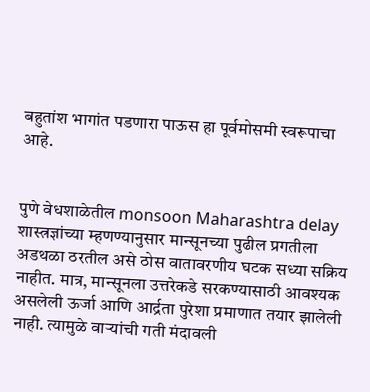बहुतांश भागांत पडणारा पाऊस हा पूर्वमोसमी स्वरूपाचा आहे.


पुणे वेधशाळेतील monsoon Maharashtra delay  शास्त्रज्ञांच्या म्हणण्यानुसार मान्सूनच्या पुढील प्रगतीला अडथळा ठरतील असे ठोस वातावरणीय घटक सध्या सक्रिय नाहीत. मात्र, मान्सूनला उत्तरेकडे सरकण्यासाठी आवश्यक असलेली ऊर्जा आणि आर्द्रता पुरेशा प्रमाणात तयार झालेली नाही. त्यामुळे वाऱ्यांची गती मंदावली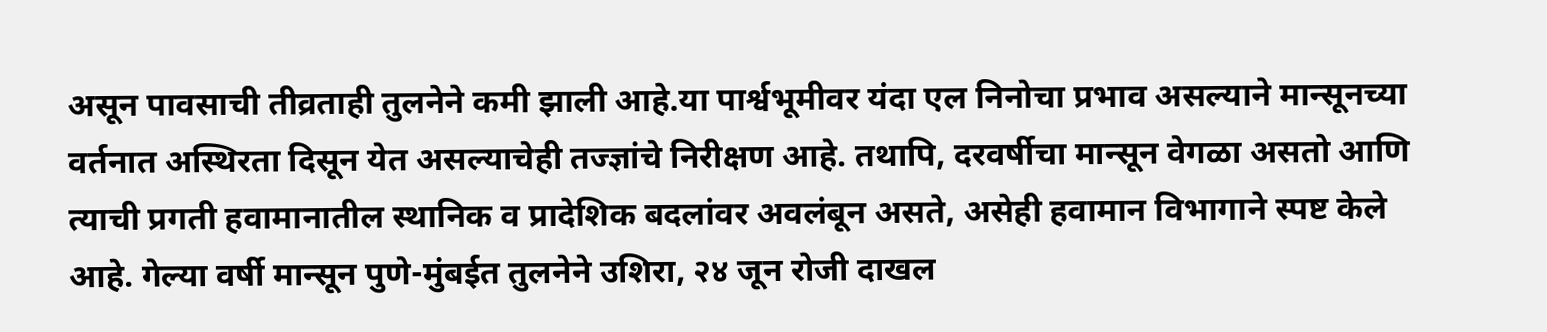असून पावसाची तीव्रताही तुलनेने कमी झाली आहे.या पार्श्वभूमीवर यंदा एल निनोचा प्रभाव असल्याने मान्सूनच्या वर्तनात अस्थिरता दिसून येत असल्याचेही तज्ज्ञांचे निरीक्षण आहे. तथापि, दरवर्षीचा मान्सून वेगळा असतो आणि त्याची प्रगती हवामानातील स्थानिक व प्रादेशिक बदलांवर अवलंबून असते, असेही हवामान विभागाने स्पष्ट केले आहे. गेल्या वर्षी मान्सून पुणे-मुंबईत तुलनेने उशिरा, २४ जून रोजी दाखल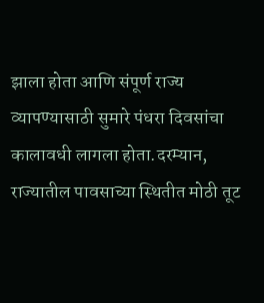झाला होता आणि संपूर्ण राज्य व्यापण्यासाठी सुमारे पंधरा दिवसांचा कालावधी लागला होता.दरम्यान, राज्यातील पावसाच्या स्थितीत मोठी तूट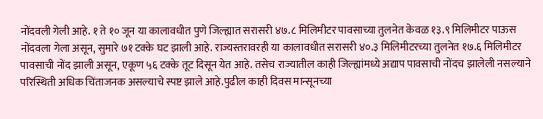नोंदवली गेली आहे. १ ते १० जून या कालावधीत पुणे जिल्ह्यात सरासरी ४७.८ मिलिमीटर पावसाच्या तुलनेत केवळ १३.९ मिलिमीटर पाऊस नोंदवला गेला असून, सुमारे ७१ टक्के घट झाली आहे. राज्यस्तरावरही या कालावधीत सरासरी ४०.३ मिलिमीटरच्या तुलनेत १७.६ मिलिमीटर पावसाची नोंद झाली असून, एकूण ५६ टक्के तूट दिसून येत आहे. तसेच राज्यातील काही जिल्ह्यांमध्ये अद्याप पावसाची नोंदच झालेली नसल्याने परिस्थिती अधिक चिंताजनक असल्याचे स्पष्ट झाले आहे.पुढील काही दिवस मान्सूनच्या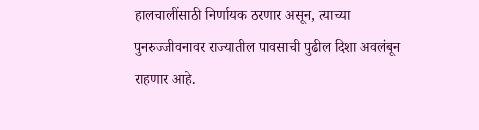हालचालींसाठी निर्णायक ठरणार असून, त्याच्या पुनरुज्जीवनावर राज्यातील पावसाची पुढील दिशा अवलंबून राहणार आहे.